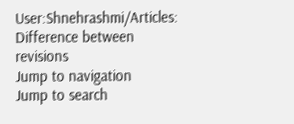User:Shnehrashmi/Articles: Difference between revisions
Jump to navigation
Jump to search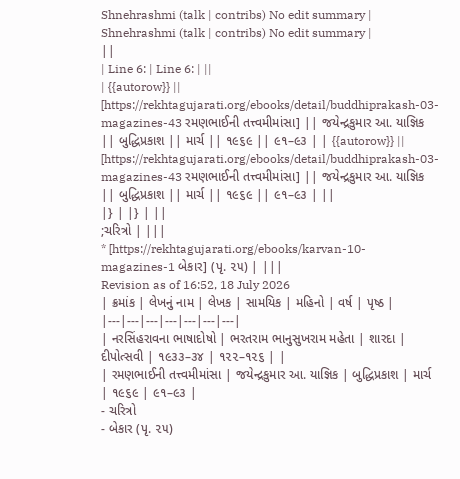Shnehrashmi (talk | contribs) No edit summary |
Shnehrashmi (talk | contribs) No edit summary |
||
| Line 6: | Line 6: | ||
| {{autorow}} || [https://rekhtagujarati.org/ebooks/detail/buddhiprakash-03-magazines-43 રમણભાઈની તત્ત્વમીમાંસા] || જયેન્દ્રકુમાર આ. યાજ્ઞિક || બુદ્ધિપ્રકાશ || માર્ચ || ૧૯૬૯ || ૯૧–૯૩ | | {{autorow}} || [https://rekhtagujarati.org/ebooks/detail/buddhiprakash-03-magazines-43 રમણભાઈની તત્ત્વમીમાંસા] || જયેન્દ્રકુમાર આ. યાજ્ઞિક || બુદ્ધિપ્રકાશ || માર્ચ || ૧૯૬૯ || ૯૧–૯૩ | ||
|} | |} | ||
;ચરિત્રો | |||
* [https://rekhtagujarati.org/ebooks/karvan-10-magazines-1 બેકાર] (પૃ. ૨૫) | |||
Revision as of 16:52, 18 July 2026
| ક્રમાંક | લેખનું નામ | લેખક | સામયિક | મહિનો | વર્ષ | પૃષ્ઠ |
|---|---|---|---|---|---|---|
| નરસિંહરાવના ભાષાદોષો | ભરતરામ ભાનુસુખરામ મહેતા | શારદા | દીપોત્સવી | ૧૯૩૩–૩૪ | ૧૨૨–૧૨૬ | |
| રમણભાઈની તત્ત્વમીમાંસા | જયેન્દ્રકુમાર આ. યાજ્ઞિક | બુદ્ધિપ્રકાશ | માર્ચ | ૧૯૬૯ | ૯૧–૯૩ |
- ચરિત્રો
- બેકાર (પૃ. ૨૫)